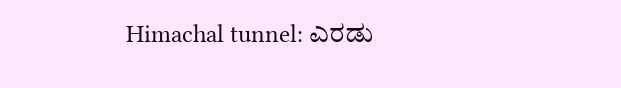Himachal tunnel: ಎರಡು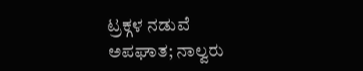ಟ್ರಕ್ಗಳ ನಡುವೆ ಅಪಘಾತ; ನಾಲ್ವರು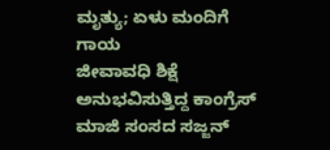ಮೃತ್ಯು; ಏಳು ಮಂದಿಗೆ ಗಾಯ
ಜೀವಾವಧಿ ಶಿಕ್ಷೆ ಅನುಭವಿಸುತ್ತಿದ್ದ ಕಾಂಗ್ರೆಸ್ ಮಾಜಿ ಸಂಸದ ಸಜ್ಜನ್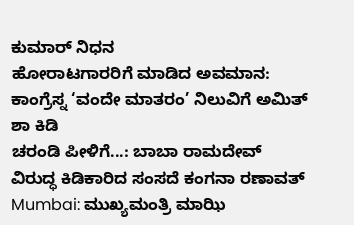ಕುಮಾರ್ ನಿಧನ
ಹೋರಾಟಗಾರರಿಗೆ ಮಾಡಿದ ಅವಮಾನ: ಕಾಂಗ್ರೆಸ್ನ ‘ವಂದೇ ಮಾತರಂ’ ನಿಲುವಿಗೆ ಅಮಿತ್ ಶಾ ಕಿಡಿ
ಚರಂಡಿ ಪೀಳಿಗೆ...: ಬಾಬಾ ರಾಮದೇವ್ ವಿರುದ್ಧ ಕಿಡಿಕಾರಿದ ಸಂಸದೆ ಕಂಗನಾ ರಣಾವತ್
Mumbai: ಮುಖ್ಯಮಂತ್ರಿ ಮಾಝಿ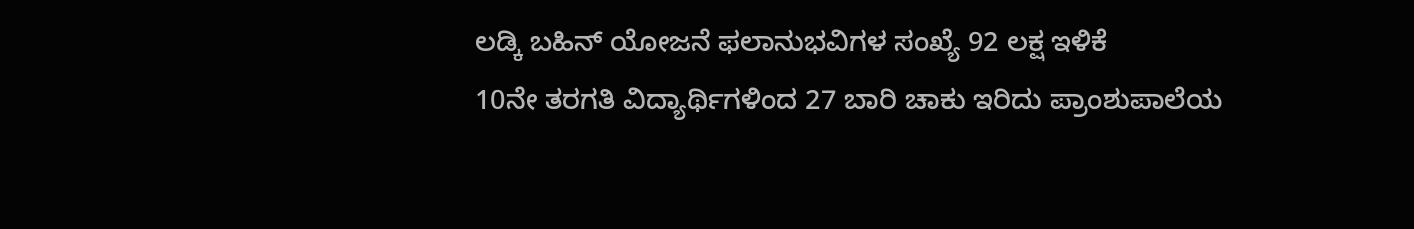ಲಡ್ಕಿ ಬಹಿನ್ ಯೋಜನೆ ಫಲಾನುಭವಿಗಳ ಸಂಖ್ಯೆ 92 ಲಕ್ಷ ಇಳಿಕೆ
10ನೇ ತರಗತಿ ವಿದ್ಯಾರ್ಥಿಗಳಿಂದ 27 ಬಾರಿ ಚಾಕು ಇರಿದು ಪ್ರಾಂಶುಪಾಲೆಯ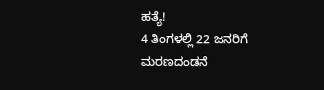ಹತ್ಯೆ!
4 ತಿಂಗಳಲ್ಲಿ 22 ಜನರಿಗೆ ಮರಣದಂಡನೆ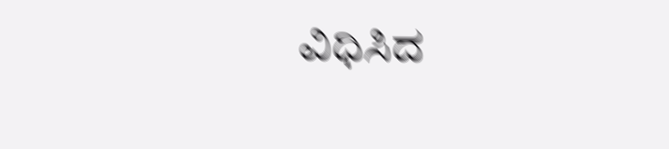ವಿಧಿಸಿದ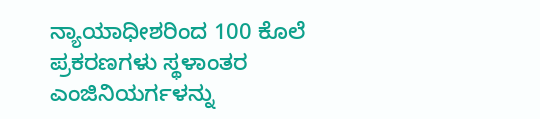ನ್ಯಾಯಾಧೀಶರಿಂದ 100 ಕೊಲೆ ಪ್ರಕರಣಗಳು ಸ್ಥಳಾಂತರ
ಎಂಜಿನಿಯರ್ಗಳನ್ನು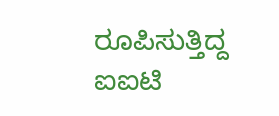ರೂಪಿಸುತ್ತಿದ್ದ ಐಐಟಿ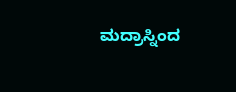ಮದ್ರಾಸ್ನಿಂದ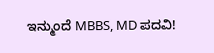ಇನ್ಮುಂದೆ MBBS, MD ಪದವಿ!